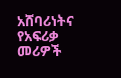አሸባሪነትና የአፍሪቃ መሪዎች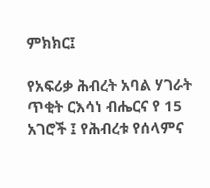ምክክር፤

የአፍሪቃ ሕብረት አባል ሃገራት ጥቂት ርእሳነ ብሔርና የ 15 አገሮች ፤ የሕብረቱ የሰላምና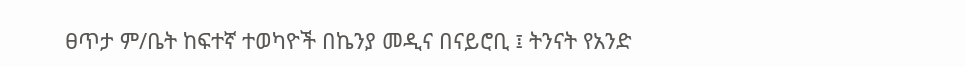ፀጥታ ም/ቤት ከፍተኛ ተወካዮች በኬንያ መዲና በናይሮቢ ፤ ትንናት የአንድ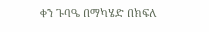ቀን ጉባዔ በማካሄድ በክፍለ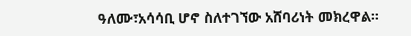ዓለሙ፣አሳሳቢ ሆኖ ስለተገኘው አሸባሪነት መክረዋል።